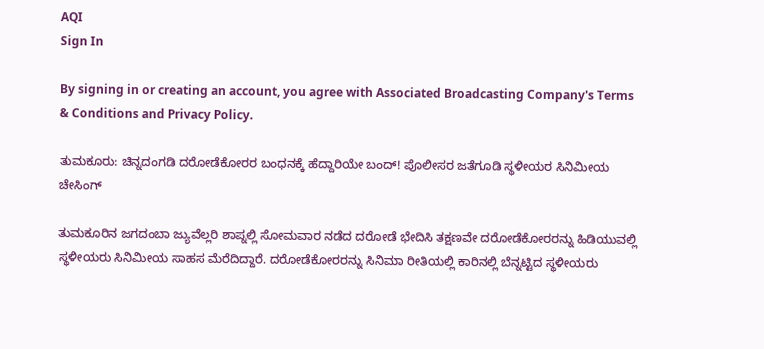AQI
Sign In

By signing in or creating an account, you agree with Associated Broadcasting Company's Terms & Conditions and Privacy Policy.

ತುಮಕೂರು: ಚಿನ್ನದಂಗಡಿ ದರೋಡೆಕೋರರ ಬಂಧನಕ್ಕೆ ಹೆದ್ದಾರಿಯೇ ಬಂದ್! ಪೊಲೀಸರ ಜತೆಗೂಡಿ ಸ್ಥಳೀಯರ ಸಿನಿಮೀಯ ಚೇಸಿಂಗ್

ತುಮಕೂರಿನ ಜಗದಂಬಾ ಜ್ಯುವೆಲ್ಲರಿ ಶಾಪ್ನಲ್ಲಿ ಸೋಮವಾರ ನಡೆದ ದರೋಡೆ ಭೇದಿಸಿ ತಕ್ಷಣವೇ ದರೋಡೆಕೋರರನ್ನು ಹಿಡಿಯುವಲ್ಲಿ ಸ್ಥಳೀಯರು ಸಿನಿಮೀಯ ಸಾಹಸ ಮೆರೆದಿದ್ದಾರೆ. ದರೋಡೆಕೋರರನ್ನು ಸಿನಿಮಾ ರೀತಿಯಲ್ಲಿ ಕಾರಿನಲ್ಲಿ ಬೆನ್ನಟ್ಟಿದ ಸ್ಥಳೀಯರು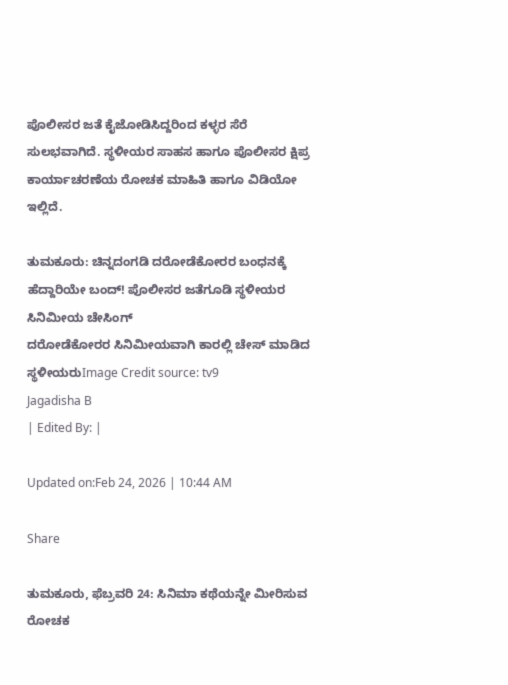ಪೊಲೀಸರ ಜತೆ ಕೈಜೋಡಿಸಿದ್ದರಿಂದ ಕಳ್ಳರ ಸೆರೆ ಸುಲಭವಾಗಿದೆ. ಸ್ಥಳೀಯರ ಸಾಹಸ ಹಾಗೂ ಪೊಲೀಸರ ಕ್ಷಿಪ್ರ ಕಾರ್ಯಾಚರಣೆಯ ರೋಚಕ ಮಾಹಿತಿ ಹಾಗೂ ವಿಡಿಯೋ ಇಲ್ಲಿದೆ.

ತುಮಕೂರು: ಚಿನ್ನದಂಗಡಿ ದರೋಡೆಕೋರರ ಬಂಧನಕ್ಕೆ ಹೆದ್ದಾರಿಯೇ ಬಂದ್! ಪೊಲೀಸರ ಜತೆಗೂಡಿ ಸ್ಥಳೀಯರ ಸಿನಿಮೀಯ ಚೇಸಿಂಗ್
ದರೋಡೆಕೋರರ ಸಿನಿಮೀಯವಾಗಿ ಕಾರಲ್ಲಿ ಚೇಸ್ ಮಾಡಿದ ಸ್ಥಳೀಯರುImage Credit source: tv9
Jagadisha B
| Edited By: |

Updated on:Feb 24, 2026 | 10:44 AM

Share

ತುಮಕೂರು, ಫೆಬ್ರವರಿ 24: ಸಿನಿಮಾ ಕಥೆಯನ್ನೇ ಮೀರಿಸುವ ರೋಚಕ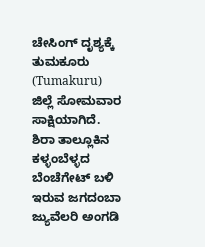ಚೇಸಿಂಗ್ ದೃಶ್ಯಕ್ಕೆ ತುಮಕೂರು (Tumakuru) ಜಿಲ್ಲೆ ಸೋಮವಾರ ಸಾಕ್ಷಿಯಾಗಿದೆ. ಶಿರಾ ತಾಲ್ಲೂಕಿನ ಕಳ್ಳಂಬೆಳ್ಳದ ಬೆಂಚೆಗೇಟ್ ಬಳಿ ಇರುವ ಜಗದಂಬಾ ಜ್ಯುವೆಲರಿ ಅಂಗಡಿ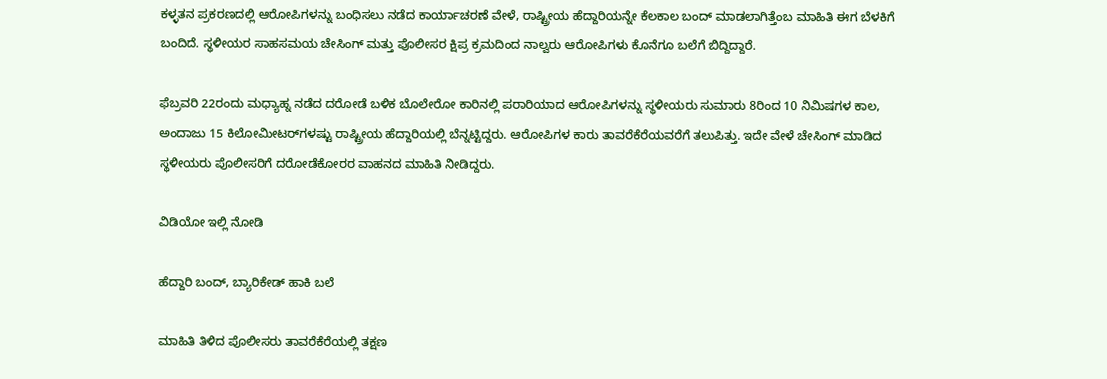ಕಳ್ಳತನ ಪ್ರಕರಣದಲ್ಲಿ ಆರೋಪಿಗಳನ್ನು ಬಂಧಿಸಲು ನಡೆದ ಕಾರ್ಯಾಚರಣೆ ವೇಳೆ, ರಾಷ್ಟ್ರೀಯ ಹೆದ್ದಾರಿಯನ್ನೇ ಕೆಲಕಾಲ ಬಂದ್ ಮಾಡಲಾಗಿತ್ತೆಂಬ ಮಾಹಿತಿ ಈಗ ಬೆಳಕಿಗೆ ಬಂದಿದೆ. ಸ್ಥಳೀಯರ ಸಾಹಸಮಯ ಚೇಸಿಂಗ್ ಮತ್ತು ಪೊಲೀಸರ ಕ್ಷಿಪ್ರ ಕ್ರಮದಿಂದ ನಾಲ್ವರು ಆರೋಪಿಗಳು ಕೊನೆಗೂ ಬಲೆಗೆ ಬಿದ್ದಿದ್ದಾರೆ.

ಫೆಬ್ರವರಿ 22ರಂದು ಮಧ್ಯಾಹ್ನ ನಡೆದ ದರೋಡೆ ಬಳಿಕ ಬೊಲೇರೋ ಕಾರಿನಲ್ಲಿ ಪರಾರಿಯಾದ ಆರೋಪಿಗಳನ್ನು ಸ್ಥಳೀಯರು ಸುಮಾರು 8ರಿಂದ 10 ನಿಮಿಷಗಳ ಕಾಲ, ಅಂದಾಜು 15 ಕಿಲೋಮೀಟರ್‌ಗಳಷ್ಟು ರಾಷ್ಟ್ರೀಯ ಹೆದ್ದಾರಿಯಲ್ಲಿ ಬೆನ್ನಟ್ಟಿದ್ದರು. ಆರೋಪಿಗಳ ಕಾರು ತಾವರೆಕೆರೆಯವರೆಗೆ ತಲುಪಿತ್ತು. ಇದೇ ವೇಳೆ ಚೇಸಿಂಗ್ ಮಾಡಿದ ಸ್ಥಳೀಯರು ಪೊಲೀಸರಿಗೆ ದರೋಡೆಕೋರರ ವಾಹನದ ಮಾಹಿತಿ ನೀಡಿದ್ದರು.

ವಿಡಿಯೋ ಇಲ್ಲಿ ನೋಡಿ

ಹೆದ್ದಾರಿ ಬಂದ್, ಬ್ಯಾರಿಕೇಡ್ ಹಾಕಿ ಬಲೆ

ಮಾಹಿತಿ ತಿಳಿದ ಪೊಲೀಸರು ತಾವರೆಕೆರೆಯಲ್ಲಿ ತಕ್ಷಣ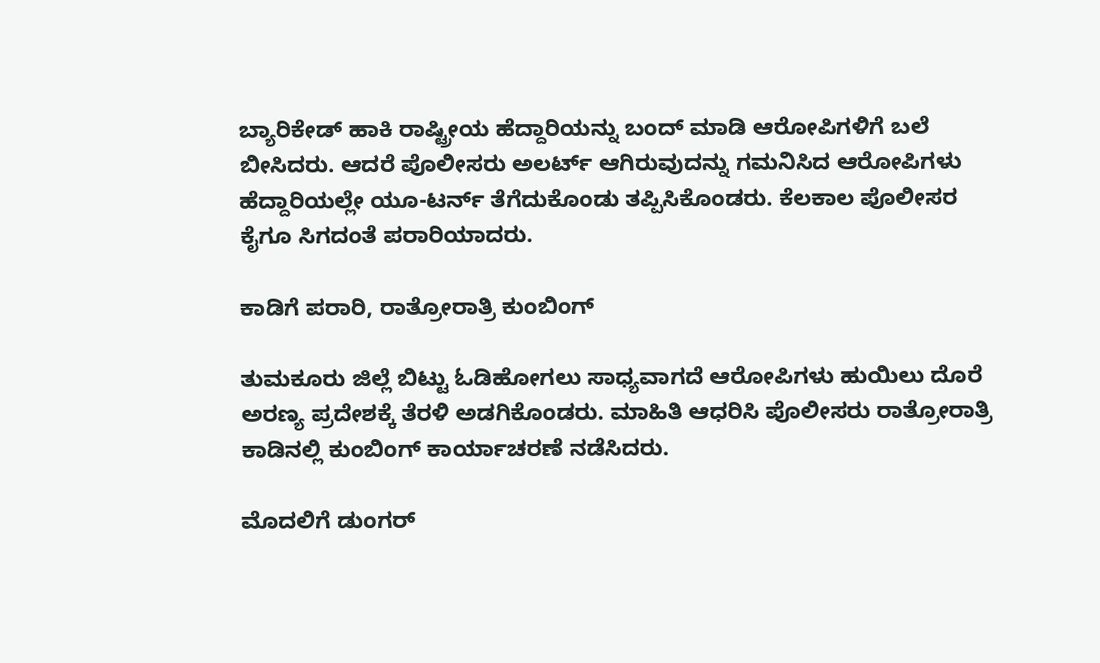ಬ್ಯಾರಿಕೇಡ್ ಹಾಕಿ ರಾಷ್ಟ್ರೀಯ ಹೆದ್ದಾರಿಯನ್ನು ಬಂದ್ ಮಾಡಿ ಆರೋಪಿಗಳಿಗೆ ಬಲೆ ಬೀಸಿದರು. ಆದರೆ ಪೊಲೀಸರು ಅಲರ್ಟ್ ಆಗಿರುವುದನ್ನು ಗಮನಿಸಿದ ಆರೋಪಿಗಳು ಹೆದ್ದಾರಿಯಲ್ಲೇ ಯೂ-ಟರ್ನ್ ತೆಗೆದುಕೊಂಡು ತಪ್ಪಿಸಿಕೊಂಡರು. ಕೆಲಕಾಲ ಪೊಲೀಸರ ಕೈಗೂ ಸಿಗದಂತೆ ಪರಾರಿಯಾದರು.

ಕಾಡಿಗೆ ಪರಾರಿ, ರಾತ್ರೋರಾತ್ರಿ ಕುಂಬಿಂಗ್

ತುಮಕೂರು ಜಿಲ್ಲೆ ಬಿಟ್ಟು ಓಡಿಹೋಗಲು ಸಾಧ್ಯವಾಗದೆ ಆರೋಪಿಗಳು ಹುಯಿಲು ದೊರೆ ಅರಣ್ಯ ಪ್ರದೇಶಕ್ಕೆ ತೆರಳಿ ಅಡಗಿಕೊಂಡರು. ಮಾಹಿತಿ ಆಧರಿಸಿ ಪೊಲೀಸರು ರಾತ್ರೋರಾತ್ರಿ ಕಾಡಿನಲ್ಲಿ ಕುಂಬಿಂಗ್ ಕಾರ್ಯಾಚರಣೆ ನಡೆಸಿದರು.

ಮೊದಲಿಗೆ ಡುಂಗರ್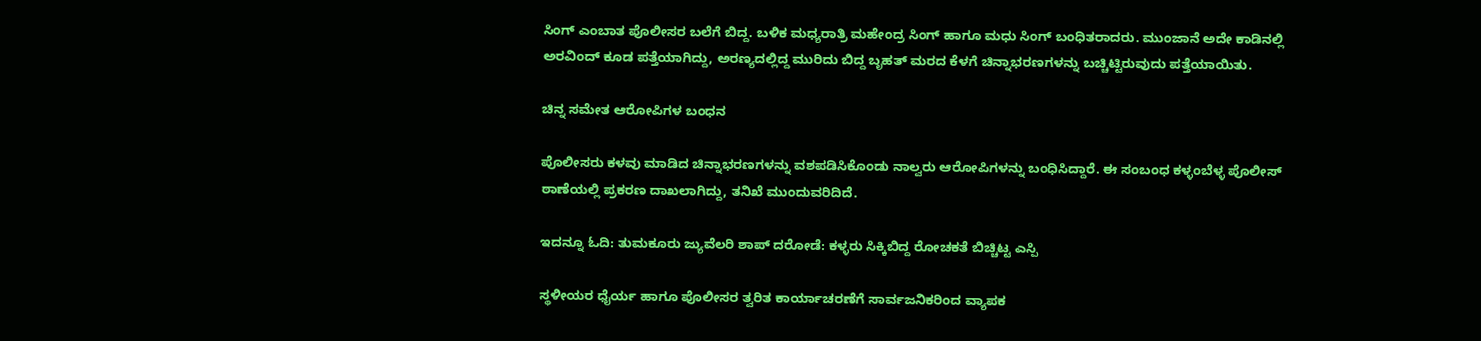ಸಿಂಗ್ ಎಂಬಾತ ಪೊಲೀಸರ ಬಲೆಗೆ ಬಿದ್ದ. ಬಳಿಕ ಮಧ್ಯರಾತ್ರಿ ಮಹೇಂದ್ರ ಸಿಂಗ್ ಹಾಗೂ ಮಧು ಸಿಂಗ್ ಬಂಧಿತರಾದರು. ಮುಂಜಾನೆ ಅದೇ ಕಾಡಿನಲ್ಲಿ ಅರವಿಂದ್ ಕೂಡ ಪತ್ತೆಯಾಗಿದ್ದು, ಅರಣ್ಯದಲ್ಲಿದ್ದ ಮುರಿದು ಬಿದ್ದ ಬೃಹತ್ ಮರದ ಕೆಳಗೆ ಚಿನ್ನಾಭರಣಗಳನ್ನು ಬಚ್ಚಿಟ್ಟಿರುವುದು ಪತ್ತೆಯಾಯಿತು.

ಚಿನ್ನ ಸಮೇತ ಆರೋಪಿಗಳ ಬಂಧನ

ಪೊಲೀಸರು ಕಳವು ಮಾಡಿದ ಚಿನ್ನಾಭರಣಗಳನ್ನು ವಶಪಡಿಸಿಕೊಂಡು ನಾಲ್ವರು ಆರೋಪಿಗಳನ್ನು ಬಂಧಿಸಿದ್ದಾರೆ. ಈ ಸಂಬಂಧ ಕಳ್ಳಂಬೆಳ್ಳ ಪೊಲೀಸ್ ಠಾಣೆಯಲ್ಲಿ ಪ್ರಕರಣ ದಾಖಲಾಗಿದ್ದು, ತನಿಖೆ ಮುಂದುವರಿದಿದೆ.

ಇದನ್ನೂ ಓದಿ: ತುಮಕೂರು ಜ್ಯುವೆಲರಿ ಶಾಪ್‌ ದರೋಡೆ: ಕಳ್ಳರು ಸಿಕ್ಕಿಬಿದ್ದ ರೋಚಕತೆ ಬಿಚ್ಚಿಟ್ಟ ಎಸ್ಪಿ

ಸ್ಥಳೀಯರ ಧೈರ್ಯ ಹಾಗೂ ಪೊಲೀಸರ ತ್ವರಿತ ಕಾರ್ಯಾಚರಣೆಗೆ ಸಾರ್ವಜನಿಕರಿಂದ ವ್ಯಾಪಕ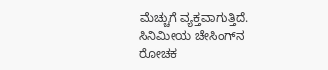ಮೆಚ್ಚುಗೆ ವ್ಯಕ್ತವಾಗುತ್ತಿದೆ. ಸಿನಿಮೀಯ ಚೇಸಿಂಗ್‌ನ ರೋಚಕ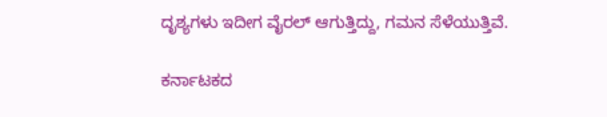ದೃಶ್ಯಗಳು ಇದೀಗ ವೈರಲ್ ಆಗುತ್ತಿದ್ದು, ಗಮನ ಸೆಳೆಯುತ್ತಿವೆ.

ಕರ್ನಾಟಕದ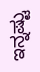ಇನ್ನಷ್ಟು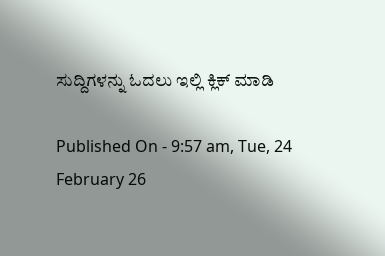ಸುದ್ದಿಗಳನ್ನು ಓದಲು ಇಲ್ಲಿ ಕ್ಲಿಕ್ ಮಾಡಿ

Published On - 9:57 am, Tue, 24 February 26